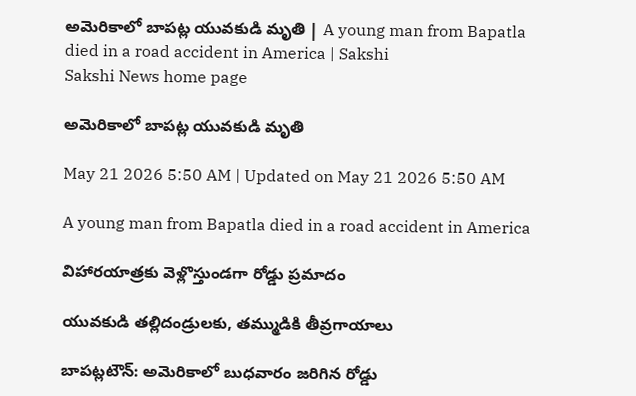అమెరికాలో బాపట్ల యువకుడి మృతి | A young man from Bapatla died in a road accident in America | Sakshi
Sakshi News home page

అమెరికాలో బాపట్ల యువకుడి మృతి

May 21 2026 5:50 AM | Updated on May 21 2026 5:50 AM

A young man from Bapatla died in a road accident in America

విహారయాత్రకు వెళ్లొస్తుండగా రోడ్డు ప్రమాదం

యువకుడి తల్లిదండ్రులకు, తమ్ముడికి తీవ్రగాయాలు

బాపట్లటౌన్‌: అమెరికాలో బుధవారం జరిగిన రోడ్డు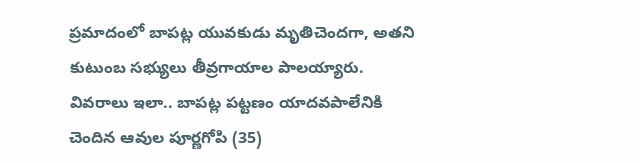ప్రమాదంలో బాపట్ల యువకుడు మృతిచెందగా, అతని కుటుంబ సభ్యులు తీవ్రగాయాల పాలయ్యారు. వివరాలు ఇలా.. బాపట్ల పట్టణం యాదవపాలేనికి చెందిన ఆవుల పూర్ణగోపి (35)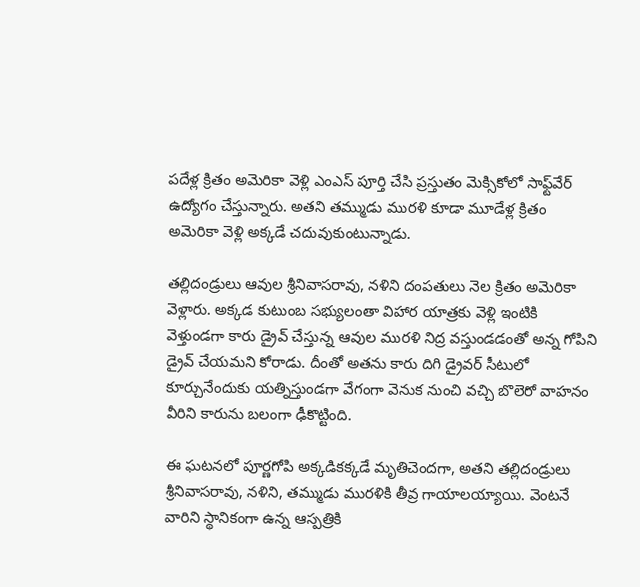పదేళ్ల క్రితం అమెరికా వెళ్లి ఎంఎస్‌ పూర్తి చేసి ప్రస్తుతం మెక్సికోలో సాఫ్ట్‌వేర్‌ ఉద్యోగం చేస్తున్నారు. అతని తమ్ముడు మురళి కూడా మూడేళ్ల క్రితం అమెరికా వెళ్లి అక్కడే చదువుకుంటున్నాడు.

తల్లిదండ్రులు ఆవుల శ్రీనివాసరావు, నళిని దంపతులు నెల క్రితం అమెరికా వెళ్లారు. అక్కడ కుటుంబ సభ్యులంతా విహార యాత్రకు వెళ్లి ఇంటికి వెళ్తుండగా కారు డ్రైవ్‌ చేస్తున్న ఆవుల మురళి నిద్ర వస్తుండడంతో అన్న గోపిని డ్రైవ్‌ చేయమని కోరాడు. దీంతో అతను కారు దిగి డ్రైవర్‌ సీటులో కూర్చునేందుకు యత్నిస్తుండగా వేగంగా వెనుక నుంచి వచ్చి బొలెరో వాహనం వీరిని కారును బలంగా ఢీకొట్టింది.

ఈ ఘటనలో పూర్ణగోపి అక్కడికక్కడే మృతిచెందగా, అతని తల్లిదండ్రులు శ్రీనివాసరావు, నళిని, తమ్ముడు మురళికి తీవ్ర గాయాలయ్యాయి. వెంటనే వారిని స్థానికంగా ఉన్న ఆస్పత్రికి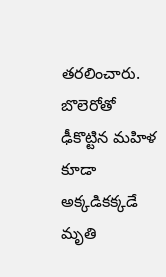తరలించారు. బొలెరోతో ఢీకొట్టిన మహిళ కూడా అక్కడికక్కడే మృతి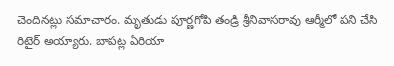చెందినట్లు సమాచారం. మృతుడు పూర్ణగోపి తండ్రి శ్రీనివాసరావు ఆర్మీలో పని చేసి రిటైర్‌ అయ్యారు. బాపట్ల ఏరియా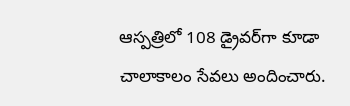ఆస్పత్రిలో 108 డ్రైవర్‌గా కూడా చాలాకాలం సేవలు అందించారు.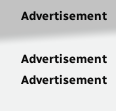Advertisement

Advertisement
Advertisement